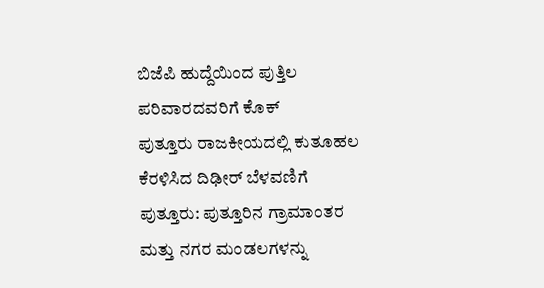ಬಿಜೆಪಿ ಹುದ್ದೆಯಿಂದ ಪುತ್ತಿಲ ಪರಿವಾರದವರಿಗೆ ಕೊಕ್
ಪುತ್ತೂರು ರಾಜಕೀಯದಲ್ಲಿ ಕುತೂಹಲ ಕೆರಳಿಸಿದ ದಿಢೀರ್ ಬೆಳವಣಿಗೆ ಪುತ್ತೂರು: ಪುತ್ತೂರಿನ ಗ್ರಾಮಾಂತರ ಮತ್ತು ನಗರ ಮಂಡಲಗಳನ್ನು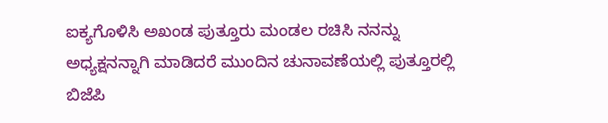ಐಕ್ಯಗೊಳಿಸಿ ಅಖಂಡ ಪುತ್ತೂರು ಮಂಡಲ ರಚಿಸಿ ನನನ್ನು ಅಧ್ಯಕ್ಷನನ್ನಾಗಿ ಮಾಡಿದರೆ ಮುಂದಿನ ಚುನಾವಣೆಯಲ್ಲಿ ಪುತ್ತೂರಲ್ಲಿ ಬಿಜೆಪಿ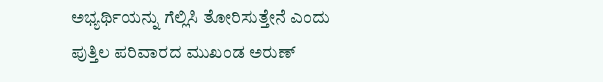ಅಭ್ಯರ್ಥಿಯನ್ನು ಗೆಲ್ಲಿಸಿ ತೋರಿಸುತ್ತೇನೆ ಎಂದು ಪುತ್ತಿಲ ಪರಿವಾರದ ಮುಖಂಡ ಅರುಣ್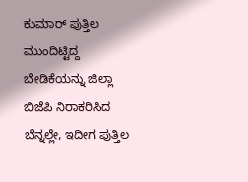ಕುಮಾರ್ ಪುತ್ತಿಲ ಮುಂದಿಟ್ಟಿದ್ದ ಬೇಡಿಕೆಯನ್ನು ಜಿಲ್ಲಾ ಬಿಜೆಪಿ ನಿರಾಕರಿಸಿದ ಬೆನ್ನಲ್ಲೇ, ಇದೀಗ ಪುತ್ತಿಲ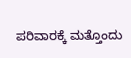ಪರಿವಾರಕ್ಕೆ ಮತ್ತೊಂದು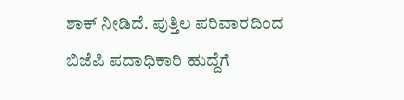ಶಾಕ್ ನೀಡಿದೆ. ಪುತ್ತಿಲ ಪರಿವಾರದಿಂದ ಬಿಜೆಪಿ ಪದಾಧಿಕಾರಿ ಹುದ್ದೆಗೆ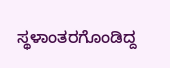ಸ್ಥಳಾಂತರಗೊಂಡಿದ್ದ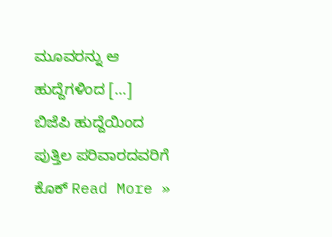ಮೂವರನ್ನು ಆ ಹುದ್ದೆಗಳಿಂದ […]
ಬಿಜೆಪಿ ಹುದ್ದೆಯಿಂದ ಪುತ್ತಿಲ ಪರಿವಾರದವರಿಗೆ ಕೊಕ್ Read More »